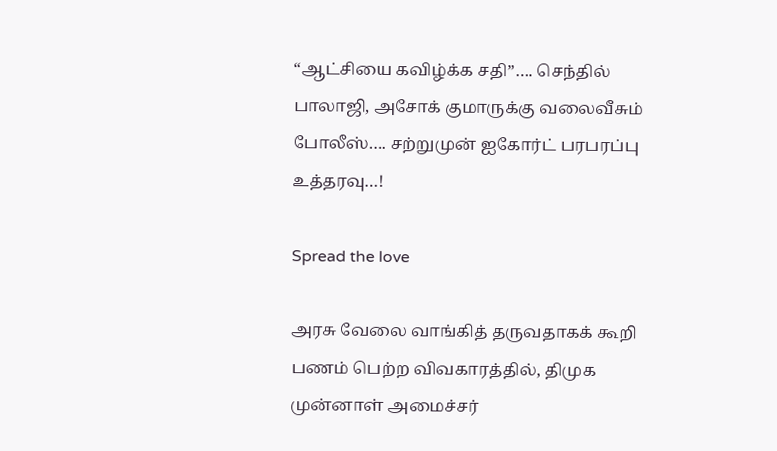“ஆட்சியை கவிழ்க்க சதி”…. செந்தில் பாலாஜி, அசோக் குமாருக்கு வலைவீசும் போலீஸ்…. சற்றுமுன் ஐகோர்ட் பரபரப்பு உத்தரவு…!

Spread the love

அரசு வேலை வாங்கித் தருவதாகக் கூறி பணம் பெற்ற விவகாரத்தில், திமுக முன்னாள் அமைச்சர்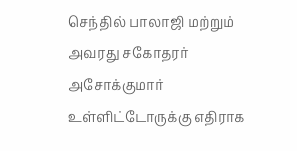செந்தில் பாலாஜி மற்றும் அவரது சகோதரர் அசோக்குமார் உள்ளிட்டோருக்கு எதிராக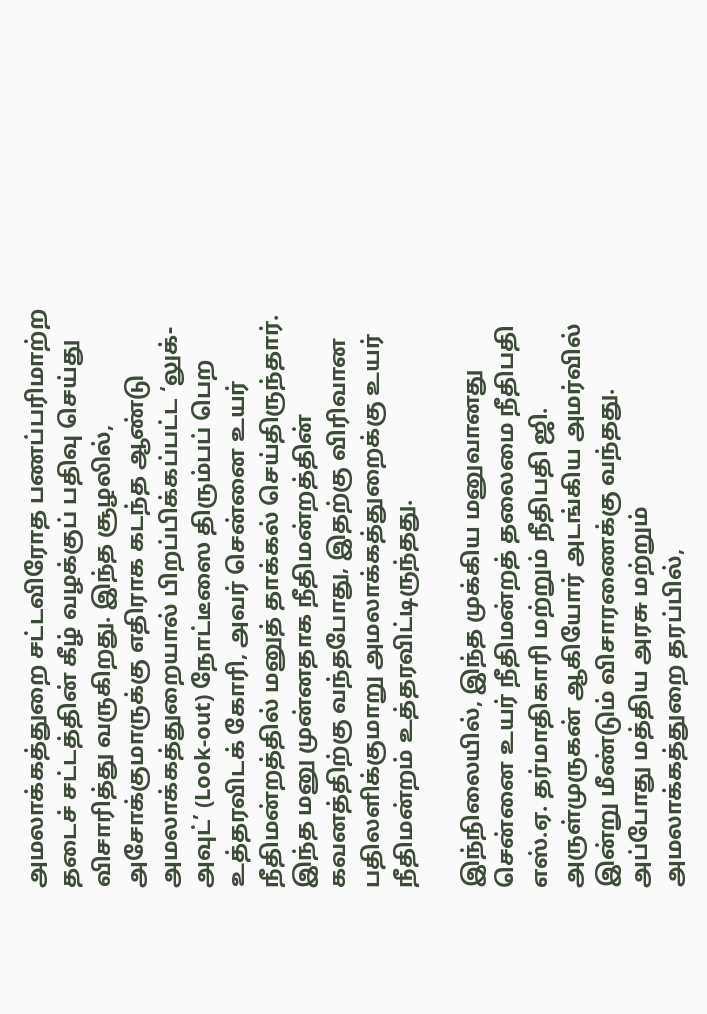அமலாக்கத்துறை சட்டவிரோத பணப்பரிமாற்ற தடைச் சட்டத்தின் கீழ் வழக்குப் பதிவு செய்து விசாரித்து வருகிறது. இந்த சூழலில், அசோக்குமாருக்கு எதிராக கடந்த ஆண்டு அமலாக்கத்துறையால் பிறப்பிக்கப்பட்ட ‘லுக்-அவுட்’ (Look-out) நோட்டீஸை திரும்பப் பெற உத்தரவிடக் கோரி, அவர் சென்னை உயர் நீதிமன்றத்தில் மனுத் தாக்கல் செய்திருந்தார். இந்த மனு முன்னதாக நீதிமன்றத்தின் கவனத்திற்கு வந்தபோது, இதற்கு விரிவான பதிலளிக்குமாறு அமலாக்கத்துறைக்கு உயர் நீதிமன்றம் உத்தரவிட்டிருந்தது.

இந்நிலையில், இந்த முக்கிய மனுவானது சென்னை உயர் நீதிமன்றத் தலைமை நீதிபதி எஸ்.ஏ. தர்மாதிகாரி மற்றும் நீதிபதி ஜி. அருள்முருகன் ஆகியோர் அடங்கிய அமர்வில் இன்று மீண்டும் விசாரணைக்கு வந்தது. அப்போது மத்திய அரசு மற்றும் அமலாக்கத்துறை தரப்பில்,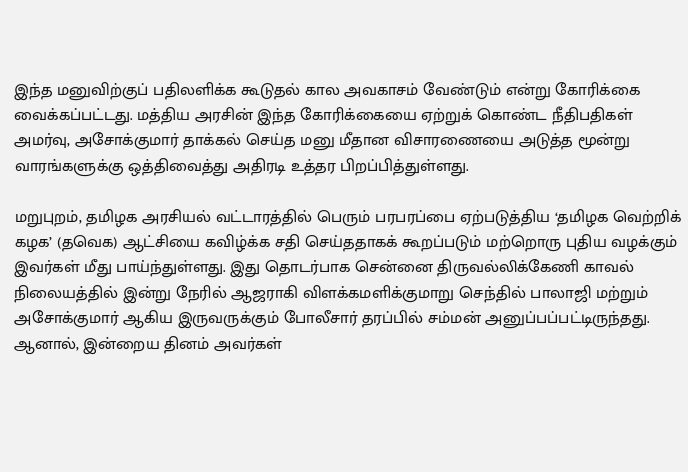இந்த மனுவிற்குப் பதிலளிக்க கூடுதல் கால அவகாசம் வேண்டும் என்று கோரிக்கை வைக்கப்பட்டது. மத்திய அரசின் இந்த கோரிக்கையை ஏற்றுக் கொண்ட நீதிபதிகள் அமர்வு, அசோக்குமார் தாக்கல் செய்த மனு மீதான விசாரணையை அடுத்த மூன்று வாரங்களுக்கு ஒத்திவைத்து அதிரடி உத்தர பிறப்பித்துள்ளது.

மறுபுறம், தமிழக அரசியல் வட்டாரத்தில் பெரும் பரபரப்பை ஏற்படுத்திய ‘தமிழக வெற்றிக் கழக’ (தவெக) ஆட்சியை கவிழ்க்க சதி செய்ததாகக் கூறப்படும் மற்றொரு புதிய வழக்கும் இவர்கள் மீது பாய்ந்துள்ளது. இது தொடர்பாக சென்னை திருவல்லிக்கேணி காவல் நிலையத்தில் இன்று நேரில் ஆஜராகி விளக்கமளிக்குமாறு செந்தில் பாலாஜி மற்றும் அசோக்குமார் ஆகிய இருவருக்கும் போலீசார் தரப்பில் சம்மன் அனுப்பப்பட்டிருந்தது. ஆனால், இன்றைய தினம் அவர்கள்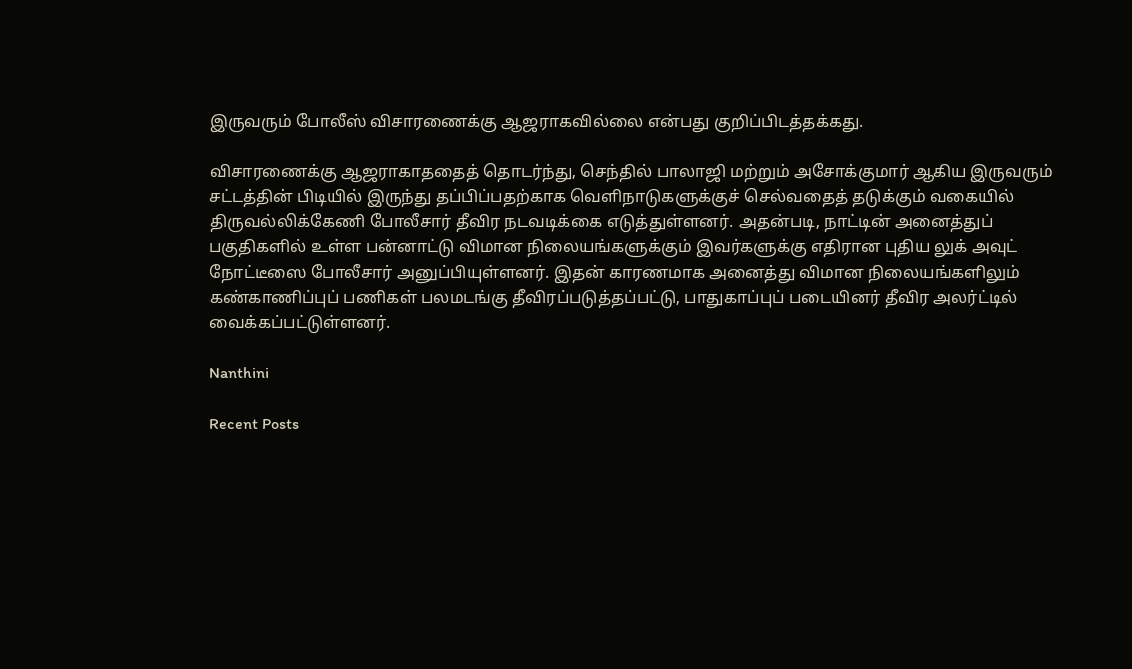இருவரும் போலீஸ் விசாரணைக்கு ஆஜராகவில்லை என்பது குறிப்பிடத்தக்கது.

விசாரணைக்கு ஆஜராகாததைத் தொடர்ந்து, செந்தில் பாலாஜி மற்றும் அசோக்குமார் ஆகிய இருவரும் சட்டத்தின் பிடியில் இருந்து தப்பிப்பதற்காக வெளிநாடுகளுக்குச் செல்வதைத் தடுக்கும் வகையில் திருவல்லிக்கேணி போலீசார் தீவிர நடவடிக்கை எடுத்துள்ளனர். அதன்படி, நாட்டின் அனைத்துப் பகுதிகளில் உள்ள பன்னாட்டு விமான நிலையங்களுக்கும் இவர்களுக்கு எதிரான புதிய லுக் அவுட் நோட்டீஸை போலீசார் அனுப்பியுள்ளனர். இதன் காரணமாக அனைத்து விமான நிலையங்களிலும் கண்காணிப்புப் பணிகள் பலமடங்கு தீவிரப்படுத்தப்பட்டு, பாதுகாப்புப் படையினர் தீவிர அலர்ட்டில் வைக்கப்பட்டுள்ளனர்.

Nanthini

Recent Posts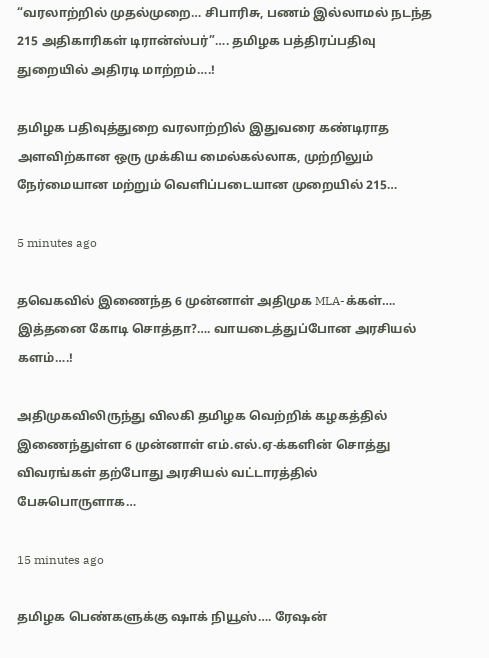“வரலாற்றில் முதல்முறை… சிபாரிசு, பணம் இல்லாமல் நடந்த 215 அதிகாரிகள் டிரான்ஸ்பர்”…. தமிழக பத்திரப்பதிவு துறையில் அதிரடி மாற்றம்….!

தமிழக பதிவுத்துறை வரலாற்றில் இதுவரை கண்டிராத அளவிற்கான ஒரு முக்கிய மைல்கல்லாக, முற்றிலும் நேர்மையான மற்றும் வெளிப்படையான முறையில் 215…

5 minutes ago

தவெகவில் இணைந்த 6 முன்னாள் அதிமுக MLA-க்கள்…. இத்தனை கோடி சொத்தா?…. வாயடைத்துப்போன அரசியல் களம்….!

அதிமுகவிலிருந்து விலகி தமிழக வெற்றிக் கழகத்தில் இணைந்துள்ள 6 முன்னாள் எம்.எல்.ஏ-க்களின் சொத்து விவரங்கள் தற்போது அரசியல் வட்டாரத்தில் பேசுபொருளாக…

15 minutes ago

தமிழக பெண்களுக்கு ஷாக் நியூஸ்…. ரேஷன்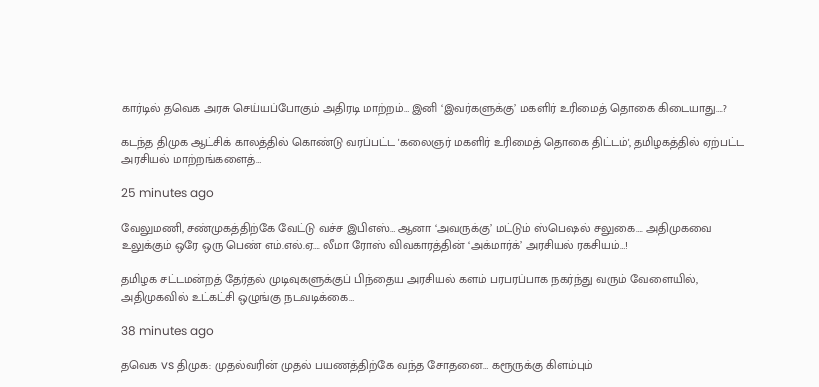கார்டில் தவெக அரசு செய்யப்போகும் அதிரடி மாற்றம்… இனி ‘இவர்களுக்கு’ மகளிர் உரிமைத் தொகை கிடையாது….?

கடந்த திமுக ஆட்சிக் காலத்தில் கொண்டு வரப்பட்ட 'கலைஞர் மகளிர் உரிமைத் தொகை திட்டம்', தமிழகத்தில் ஏற்பட்ட அரசியல் மாற்றங்களைத்…

25 minutes ago

வேலுமணி, சண்முகத்திற்கே வேட்டு வச்ச இபிஎஸ்… ஆனா ‘அவருக்கு’ மட்டும் ஸ்பெஷல் சலுகை…. அதிமுகவை உலுக்கும் ஒரே ஒரு பெண் எம்.எல்.ஏ…. லீமா ரோஸ் விவகாரத்தின் ‘அக்மார்க்’ அரசியல் ரகசியம்…!

தமிழக சட்டமன்றத் தேர்தல் முடிவுகளுக்குப் பிந்தைய அரசியல் களம் பரபரப்பாக நகர்ந்து வரும் வேளையில், அதிமுகவில் உட்கட்சி ஒழுங்கு நடவடிக்கை…

38 minutes ago

தவெக vs திமுக: முதல்வரின் முதல் பயணத்திற்கே வந்த சோதனை… கரூருக்கு கிளம்பும்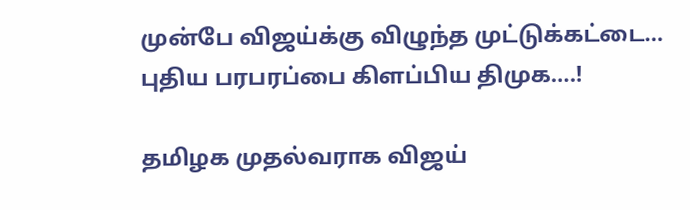முன்பே விஜய்க்கு விழுந்த முட்டுக்கட்டை… புதிய பரபரப்பை கிளப்பிய திமுக….!

தமிழக முதல்வராக விஜய்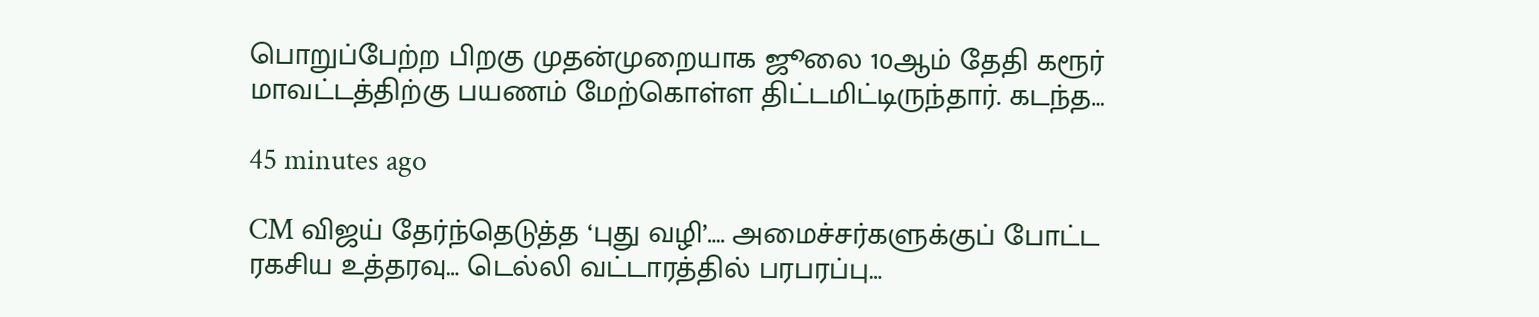பொறுப்பேற்ற பிறகு முதன்முறையாக ஜூலை 10ஆம் தேதி கரூர் மாவட்டத்திற்கு பயணம் மேற்கொள்ள திட்டமிட்டிருந்தார். கடந்த…

45 minutes ago

CM விஜய் தேர்ந்தெடுத்த ‘புது வழி’…. அமைச்சர்களுக்குப் போட்ட ரகசிய உத்தரவு… டெல்லி வட்டாரத்தில் பரபரப்பு…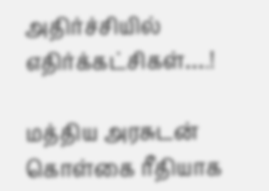அதிர்ச்சியில் எதிர்க்கட்சிகள்….!

மத்திய அரசுடன் கொள்கை ரீதியாக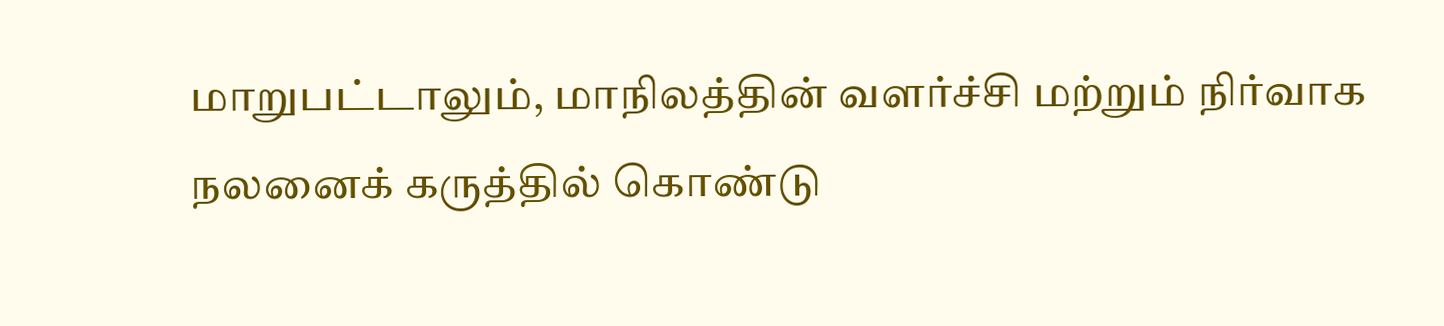மாறுபட்டாலும், மாநிலத்தின் வளர்ச்சி மற்றும் நிர்வாக நலனைக் கருத்தில் கொண்டு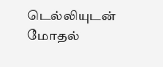டெல்லியுடன் மோதல்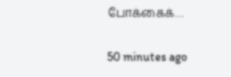போக்கைக்…

50 minutes ago